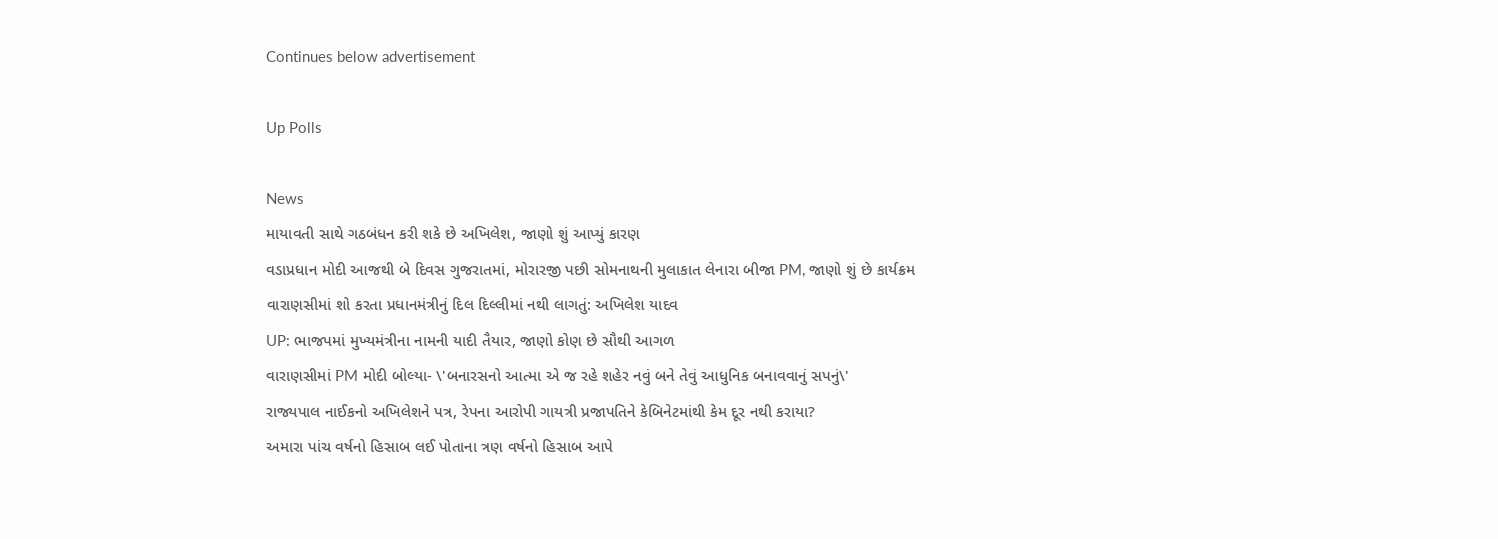Continues below advertisement

Up Polls

News
માયાવતી સાથે ગઠબંધન કરી શકે છે અખિલેશ, જાણો શું આપ્યું કારણ
વડાપ્રધાન મોદી આજથી બે દિવસ ગુજરાતમાં, મોરારજી પછી સોમનાથની મુલાકાત લેનારા બીજા PM, જાણો શું છે કાર્યક્રમ
વારાણસીમાં શો કરતા પ્રધાનમંત્રીનું દિલ દિલ્લીમાં નથી લાગતું: અખિલેશ યાદવ
UP: ભાજપમાં મુખ્યમંત્રીના નામની યાદી તૈયાર, જાણો કોણ છે સૌથી આગળ
વારાણસીમાં PM મોદી બોલ્યા- \'બનારસનો આત્મા એ જ રહે શહેર નવું બને તેવું આધુનિક બનાવવાનું સપનું\'
રાજ્યપાલ નાઈકનો અખિલેશને પત્ર, રેપના આરોપી ગાયત્રી પ્રજાપતિને કેબિનેટમાંથી કેમ દૂર નથી કરાયા?
અમારા પાંચ વર્ષનો હિસાબ લઈ પોતાના ત્રણ વર્ષનો હિસાબ આપે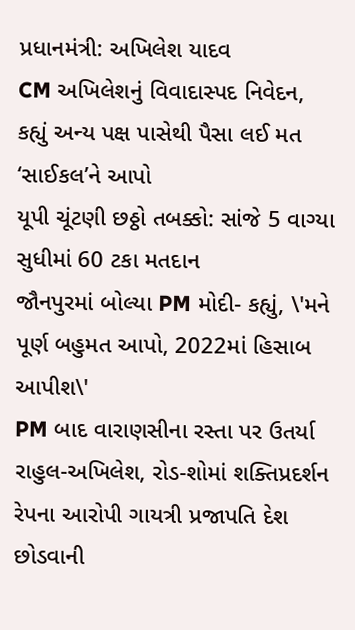પ્રધાનમંત્રી: અખિલેશ યાદવ
CM અખિલેશનું વિવાદાસ્પદ નિવેદન, કહ્યું અન્ય પક્ષ પાસેથી પૈસા લઈ મત ‘સાઈકલ’ને આપો
યૂપી ચૂંટણી છઠ્ઠો તબક્કો: સાંજે 5 વાગ્યા સુધીમાં 60 ટકા મતદાન
જૌનપુરમાં બોલ્યા PM મોદી- કહ્યું, \'મને પૂર્ણ બહુમત આપો, 2022માં હિસાબ આપીશ\'
PM બાદ વારાણસીના રસ્તા પર ઉતર્યા રાહુલ-અખિલેશ, રોડ-શોમાં શક્તિપ્રદર્શન
રેપના આરોપી ગાયત્રી પ્રજાપતિ દેશ છોડવાની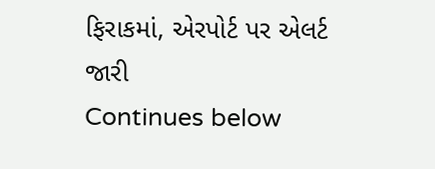ફિરાકમાં, એરપોર્ટ પર એલર્ટ જારી
Continues below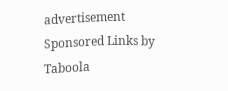advertisement
Sponsored Links by Taboola